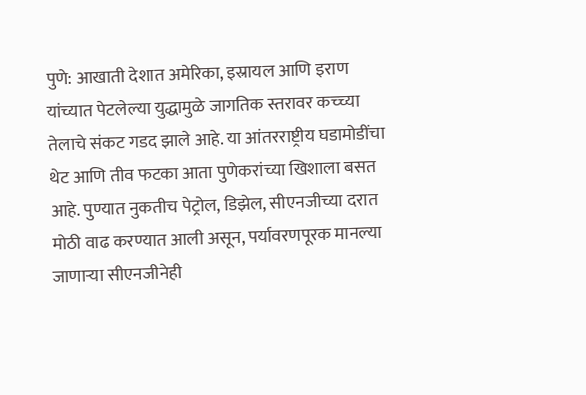पुणे: आखाती देशात अमेरिका, इस्रायल आणि इराण यांच्यात पेटलेल्या युद्धामुळे जागतिक स्तरावर कच्च्या तेलाचे संकट गडद झाले आहे. या आंतरराष्ट्रीय घडामोडींचा थेट आणि तीव फटका आता पुणेकरांच्या खिशाला बसत आहे. पुण्यात नुकतीच पेट्रोल, डिझेल, सीएनजीच्या दरात मोठी वाढ करण्यात आली असून, पर्यावरणपूरक मानल्या जाणाऱ्या सीएनजीनेही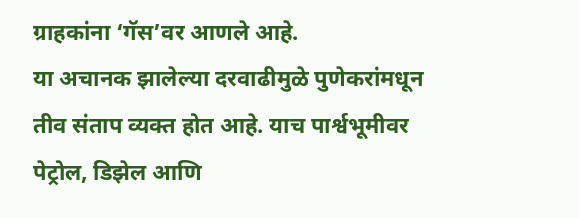ग्राहकांना ‘गॅस’वर आणले आहे.
या अचानक झालेल्या दरवाढीमुळे पुणेकरांमधून तीव संताप व्यक्त होत आहे. याच पार्श्वभूमीवर पेट्रोल, डिझेल आणि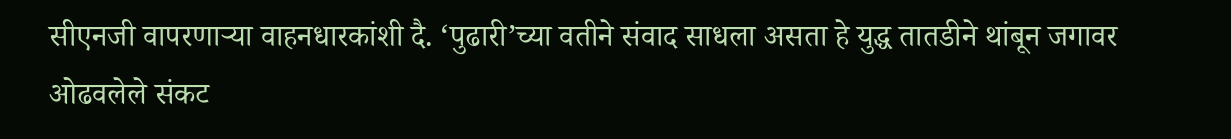सीएनजी वापरणाऱ्या वाहनधारकांशी दै. ‘पुढारी’च्या वतीने संवाद साधला असता हे युद्ध तातडीने थांबून जगावर ओढवलेले संकट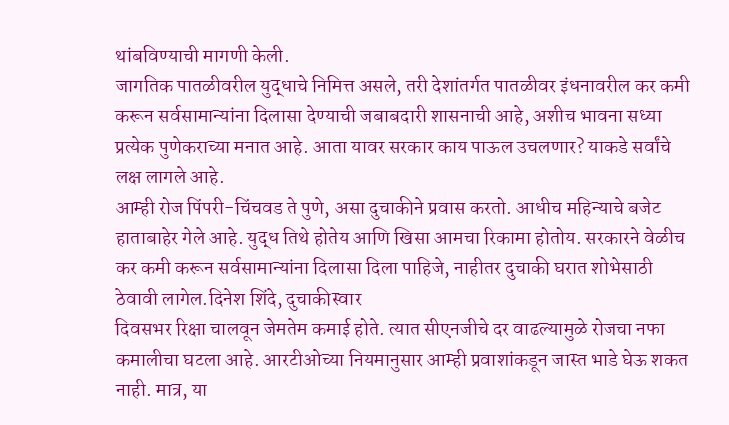थांबविण्याची मागणी केली.
जागतिक पातळीवरील युद्धाचे निमित्त असले, तरी देशांतर्गत पातळीवर इंधनावरील कर कमी करून सर्वसामान्यांना दिलासा देण्याची जबाबदारी शासनाची आहे, अशीच भावना सध्या प्रत्येक पुणेकराच्या मनात आहे. आता यावर सरकार काय पाऊल उचलणार? याकडे सर्वांचे लक्ष लागले आहे.
आम्ही रोज पिंपरी-चिंचवड ते पुणे, असा दुचाकीने प्रवास करतो. आधीच महिन्याचे बजेट हाताबाहेर गेले आहे. युद्ध तिथे होतेय आणि खिसा आमचा रिकामा होतोय. सरकारने वेळीच कर कमी करून सर्वसामान्यांना दिलासा दिला पाहिजे, नाहीतर दुचाकी घरात शोभेसाठी ठेवावी लागेल.दिनेश शिंदे, दुचाकीस्वार
दिवसभर रिक्षा चालवून जेमतेम कमाई होते. त्यात सीएनजीचे दर वाढल्यामुळे रोजचा नफा कमालीचा घटला आहे. आरटीओच्या नियमानुसार आम्ही प्रवाशांकडून जास्त भाडे घेऊ शकत नाही. मात्र, या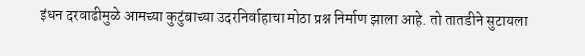इंधन दरवाढीमुळे आमच्या कुटुंबाच्या उदरनिर्वाहाचा मोठा प्रश्न निर्माण झाला आहे. तो तातडीने सुटायला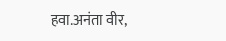हवा.अनंता वीर,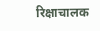रिक्षाचालक